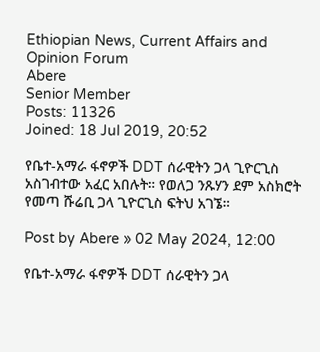Ethiopian News, Current Affairs and Opinion Forum
Abere
Senior Member
Posts: 11326
Joined: 18 Jul 2019, 20:52

የቤተ-አማራ ፋኖዎች DDT ሰራዊትን ጋላ ጊዮርጊስ አስገብተው አፈር አበሉት። የወለጋ ንጹሃን ደም አስክሮት የመጣ ሹሬቢ ጋላ ጊዮርጊስ ፍትህ አገኜ።

Post by Abere » 02 May 2024, 12:00

የቤተ-አማራ ፋኖዎች DDT ሰራዊትን ጋላ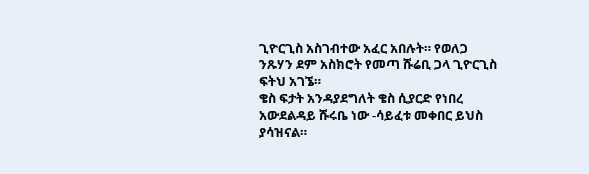ጊዮርጊስ አስገብተው አፈር አበሉት። የወለጋ ንጹሃን ደም አስክሮት የመጣ ሹሬቢ ጋላ ጊዮርጊስ ፍትህ አገኜ።
ቄስ ፍታት አንዳያደግለት ቄስ ሲያርድ የነበረ አውደልዳይ ሹሩቤ ነው -ሳይፈቱ መቀበር ይህስ ያሳዝናል።